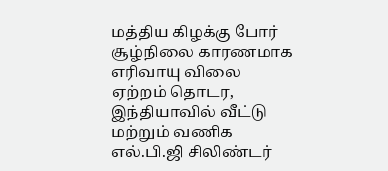மத்திய கிழக்கு போர் சூழ்நிலை காரணமாக எரிவாயு விலை ஏற்றம் தொடர, இந்தியாவில் வீட்டு மற்றும் வணிக எல்.பி.ஜி சிலிண்டர்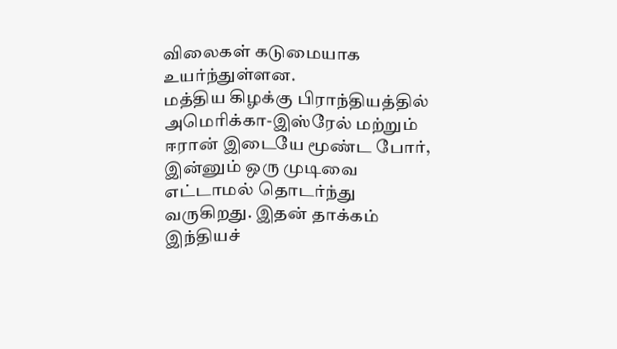விலைகள் கடுமையாக உயர்ந்துள்ளன.
மத்திய கிழக்கு பிராந்தியத்தில் அமெரிக்கா-இஸ்ரேல் மற்றும் ஈரான் இடையே மூண்ட போர், இன்னும் ஒரு முடிவை எட்டாமல் தொடர்ந்து வருகிறது. இதன் தாக்கம் இந்தியச்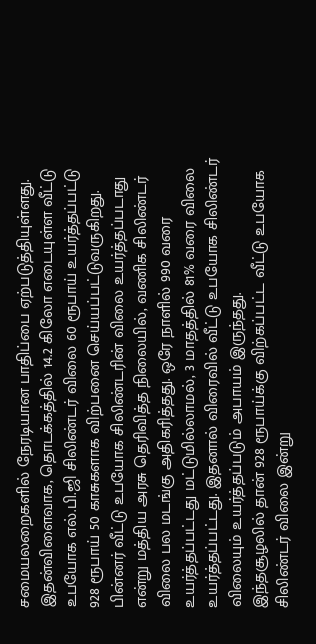சமையலறைகளில் நேரடியான பாதிப்பை ஏற்படுத்தியுள்ளது. இதன்விளைவாக, தொடக்கத்தில் 14.2 கிலோ எடையுள்ள வீட்டு உபயோக எல்.பி.ஜி சிலிண்டர் விலை 60 ரூபாய் உயர்த்தப்பட்டு 928 ரூபாய் 50 காசுகளாக விற்பனை செய்யப்பட்டுவருகிறது.
பின்னர் வீட்டு உபயோக சிலிண்டரின் விலை உயர்த்தப்படாது என்று மத்திய அரசு தெரிவித்த நிலையில், வணிக சிலிண்டர் விலை பல மடங்கு அதிகரித்தது. ஒரே நாளில் 990 வரை உயர்த்தப்பட்டது மட்டுமில்லாமல், 3 மாதத்தில் 81% வரை விலை உயர்த்தப்பட்டது. இதனால் விரைவில் வீட்டு உபயோக சிலிண்டர் விலையும் உயர்த்தப்படும் அபாயம் இருந்தது.
இந்தசூழலில் தான் 928 ரூபாய்க்கு விற்கப்பட்ட வீட்டு உபயோக சிலிண்டர் விலை இன்று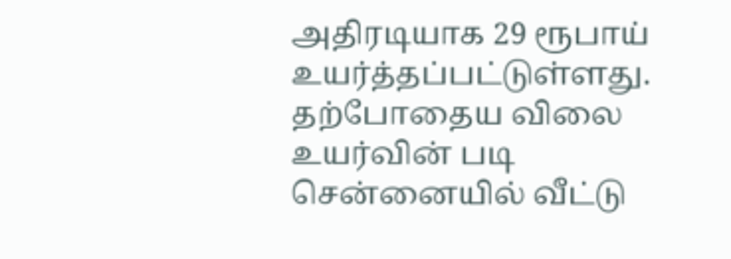அதிரடியாக 29 ரூபாய் உயர்த்தப்பட்டுள்ளது. தற்போதைய விலை உயர்வின் படி சென்னையில் வீட்டு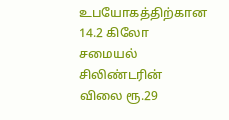உபயோகத்திற்கான 14.2 கிலோ சமையல் சிலிண்டரின் விலை ரூ.29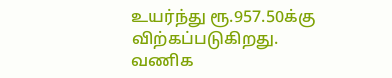உயர்ந்து ரூ.957.50க்கு விற்கப்படுகிறது. வணிக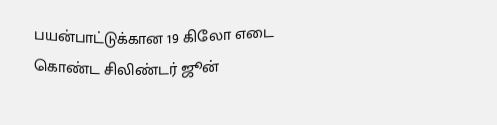பயன்பாட்டுக்கான 19 கிலோ எடை கொண்ட சிலிண்டர் ஜூன்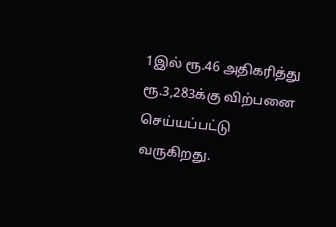1இல் ரூ.46 அதிகரித்து ரூ.3,283க்கு விற்பனை செய்யப்பட்டு வருகிறது.